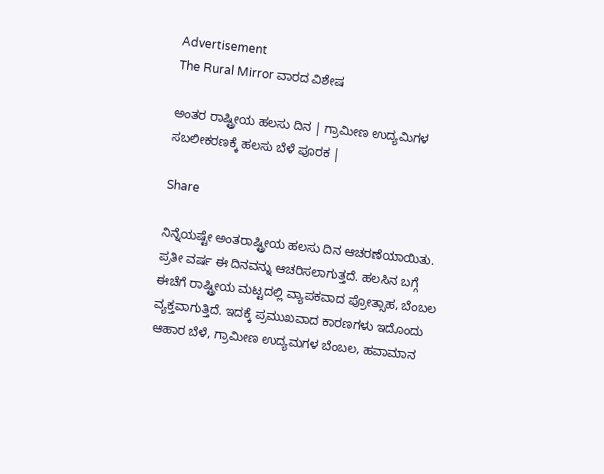Advertisement
The Rural Mirror ವಾರದ ವಿಶೇಷ

ಅಂತರ ರಾಷ್ಟ್ರೀಯ ಹಲಸು ದಿನ | ಗ್ರಾಮೀಣ ಉದ್ಯಮಿಗಳ ಸಬಲೀಕರಣಕ್ಕೆ ಹಲಸು ಬೆಳೆ ಪೂರಕ |

Share

ನಿನ್ನೆಯಷ್ಟೇ ಅಂತರಾಷ್ಟ್ರೀಯ ಹಲಸು ದಿನ ಆಚರಣೆಯಾಯಿತು. ಪ್ರತೀ ವರ್ಷ ಈ ದಿನವನ್ನು ಆಚರಿಸಲಾಗುತ್ತದೆ. ಹಲಸಿನ ಬಗ್ಗೆ ಈಚೆಗೆ ರಾಷ್ಟ್ರೀಯ ಮಟ್ಟದಲ್ಲಿ ವ್ಯಾಪಕವಾದ ಪ್ರೋತ್ಸಾಹ, ಬೆಂಬಲ ವ್ಯಕ್ತವಾಗುತ್ತಿದೆ. ಇದಕ್ಕೆ ಪ್ರಮುಖವಾದ ಕಾರಣಗಳು ಇದೊಂದು ಆಹಾರ ಬೆಳೆ, ಗ್ರಾಮೀಣ ಉದ್ಯಮಗಳ ಬೆಂಬಲ, ಹವಾಮಾನ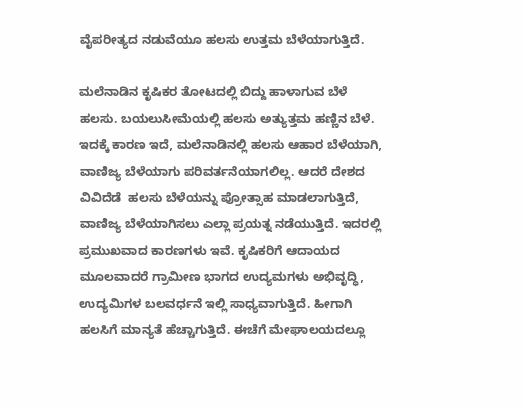ವೈಪರೀತ್ಯದ ನಡುವೆಯೂ ಹಲಸು ಉತ್ತಮ ಬೆಳೆಯಾಗುತ್ತಿದೆ.

ಮಲೆನಾಡಿನ ಕೃಷಿಕರ ತೋಟದಲ್ಲಿ ಬಿದ್ದು ಹಾಳಾಗುವ ಬೆಳೆ ಹಲಸು. ಬಯಲುಸೀಮೆಯಲ್ಲಿ ಹಲಸು ಅತ್ಯುತ್ತಮ ಹಣ್ಣಿನ ಬೆಳೆ. ಇದಕ್ಕೆ ಕಾರಣ ಇದೆ, ಮಲೆನಾಡಿನಲ್ಲಿ ಹಲಸು ಆಹಾರ ಬೆಳೆಯಾಗಿ, ವಾಣಿಜ್ಯ ಬೆಳೆಯಾಗು ಪರಿವರ್ತನೆಯಾಗಲಿಲ್ಲ. ಆದರೆ ದೇಶದ ವಿವಿದೆಡೆ  ಹಲಸು ಬೆಳೆಯನ್ನು ಪ್ರೋತ್ಸಾಹ ಮಾಡಲಾಗುತ್ತಿದೆ, ವಾಣಿಜ್ಯ ಬೆಳೆಯಾಗಿಸಲು ಎಲ್ಲಾ ಪ್ರಯತ್ನ ನಡೆಯುತ್ತಿದೆ. ಇದರಲ್ಲಿ ಪ್ರಮುಖವಾದ ಕಾರಣಗಳು ಇವೆ. ಕೃಷಿಕರಿಗೆ ಆದಾಯದ ಮೂಲವಾದರೆ ಗ್ರಾಮೀಣ ಭಾಗದ ಉದ್ಯಮಗಳು ಅಭಿವೃದ್ಧಿ, ಉದ್ಯಮಿಗಳ ಬಲವರ್ಧನೆ ಇಲ್ಲಿ ಸಾಧ್ಯವಾಗುತ್ತಿದೆ. ಹೀಗಾಗಿ ಹಲಸಿಗೆ ಮಾನ್ಯತೆ ಹೆಚ್ಚಾಗುತ್ತಿದೆ. ಈಚೆಗೆ ಮೇಘಾಲಯದಲ್ಲೂ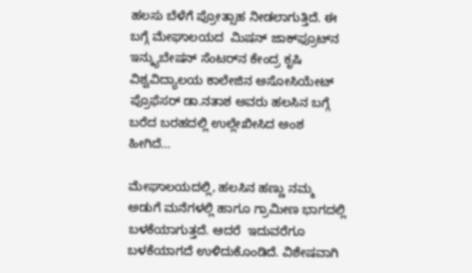ಹಲಸು ಬೆಳೆಗೆ ಪ್ರೋತ್ಸಾಹ ನೀಡಲಾಗುತ್ತಿದೆ. ಈ ಬಗ್ಗೆ ಮೇಘಾಲಯದ  ಮಿಷನ್ ಜಾಕ್‌ಫ್ರೂಟ್‌ನ  ಇನ್ಕ್ಯುಬೇಷನ್ ಸೆಂಟರ್‌ನ ಕೇಂದ್ರ ಕೃಷಿ ವಿಶ್ವವಿದ್ಯಾಲಯ ಕಾಲೇಜಿನ ಅಸೋಸಿಯೇಟ್ ಪ್ರೊಫೆಸರ್ ಡಾ.ನತಾಶ ಅವರು ಹಲಸಿನ ಬಗ್ಗೆ ಬರೆದ ಬರಹದಲ್ಲಿ ಉಲ್ಲೇಖೀಸಿದ ಅಂಶ ಹೀಗಿದೆ…

ಮೇಘಾಲಯದಲ್ಲಿ, ಹಲಸಿನ ಹಣ್ಣು ನಮ್ಮ ಅಡುಗೆ ಮನೆಗಳಲ್ಲಿ ಹಾಗೂ ಗ್ರಾಮೀಣ ಭಾಗದಲ್ಲಿ ಬಳಕೆಯಾಗುತ್ತದೆ. ಆದರೆ  ಇದುವರೆಗೂ ಬಳಕೆಯಾಗದೆ ಉಳಿದುಕೊಂಡಿದೆ. ವಿಶೇಷವಾಗಿ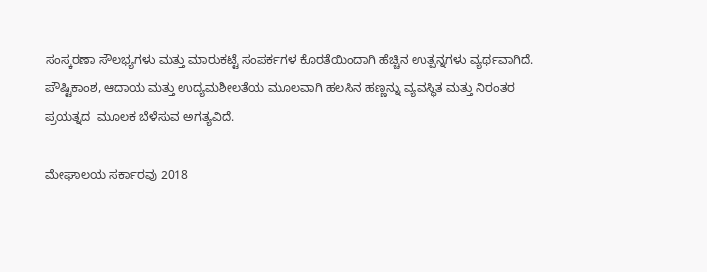ಸಂಸ್ಕರಣಾ ಸೌಲಭ್ಯಗಳು ಮತ್ತು ಮಾರುಕಟ್ಟೆ ಸಂಪರ್ಕಗಳ ಕೊರತೆಯಿಂದಾಗಿ ಹೆಚ್ಚಿನ ಉತ್ಪನ್ನಗಳು ವ್ಯರ್ಥವಾಗಿದೆ.  ಪೌಷ್ಟಿಕಾಂಶ, ಆದಾಯ ಮತ್ತು ಉದ್ಯಮಶೀಲತೆಯ ಮೂಲವಾಗಿ ಹಲಸಿನ ಹಣ್ಣನ್ನು ವ್ಯವಸ್ಥಿತ ಮತ್ತು ನಿರಂತರ ಪ್ರಯತ್ನದ  ಮೂಲಕ ಬೆಳೆಸುವ ಅಗತ್ಯವಿದೆ.

ಮೇಘಾಲಯ ಸರ್ಕಾರವು 2018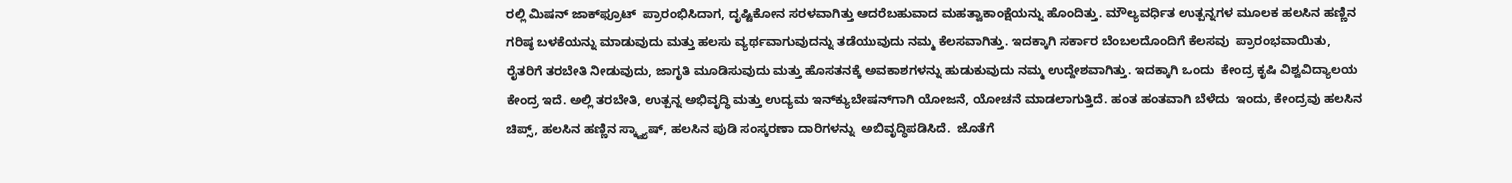ರಲ್ಲಿ ಮಿಷನ್ ಜಾಕ್‌ಫ್ರೂಟ್  ಪ್ರಾರಂಭಿಸಿದಾಗ, ದೃಷ್ಟಿಕೋನ ಸರಳವಾಗಿತ್ತು ಆದರೆಬಹುವಾದ ಮಹತ್ವಾಕಾಂಕ್ಷೆಯನ್ನು ಹೊಂದಿತ್ತು. ಮೌಲ್ಯವರ್ಧಿತ ಉತ್ಪನ್ನಗಳ ಮೂಲಕ ಹಲಸಿನ ಹಣ್ಣಿನ ಗರಿಷ್ಠ ಬಳಕೆಯನ್ನು ಮಾಡುವುದು ಮತ್ತು ಹಲಸು ವ್ಯರ್ಥವಾಗುವುದನ್ನು ತಡೆಯುವುದು ನಮ್ಮ ಕೆಲಸವಾಗಿತ್ತು. ಇದಕ್ಕಾಗಿ ಸರ್ಕಾರ ಬೆಂಬಲದೊಂದಿಗೆ ಕೆಲಸವು  ಪ್ರಾರಂಭವಾಯಿತು, ರೈತರಿಗೆ ತರಬೇತಿ ನೀಡುವುದು, ಜಾಗೃತಿ ಮೂಡಿಸುವುದು ಮತ್ತು ಹೊಸತನಕ್ಕೆ ಅವಕಾಶಗಳನ್ನು ಹುಡುಕುವುದು ನಮ್ಮ ಉದ್ದೇಶವಾಗಿತ್ತು. ಇದಕ್ಕಾಗಿ ಒಂದು  ಕೇಂದ್ರ ಕೃಷಿ ವಿಶ್ವವಿದ್ಯಾಲಯ ಕೇಂದ್ರ ಇದೆ. ಅಲ್ಲಿ ತರಬೇತಿ, ಉತ್ಪನ್ನ ಅಭಿವೃದ್ಧಿ ಮತ್ತು ಉದ್ಯಮ ಇನ್‌ಕ್ಯುಬೇಷನ್‌ಗಾಗಿ ಯೋಜನೆ, ಯೋಚನೆ ಮಾಡಲಾಗುತ್ತಿದೆ. ಹಂತ ಹಂತವಾಗಿ ಬೆಳೆದು  ಇಂದು, ಕೇಂದ್ರವು ಹಲಸಿನ ಚಿಪ್ಸ್, ಹಲಸಿನ ಹಣ್ಣಿನ ಸ್ಕ್ವ್ಯಾಷ್, ಹಲಸಿನ ಪುಡಿ ಸಂಸ್ಕರಣಾ ದಾರಿಗಳನ್ನು  ಅಬಿವೃದ್ಧಿಪಡಿಸಿದೆ.  ಜೊತೆಗೆ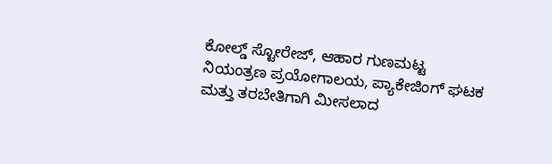ಕೋಲ್ಡ್ ಸ್ಟೋರೇಜ್, ಆಹಾರ ಗುಣಮಟ್ಟ ನಿಯಂತ್ರಣ ಪ್ರಯೋಗಾಲಯ, ಪ್ಯಾಕೇಜಿಂಗ್ ಘಟಕ ಮತ್ತು ತರಬೇತಿಗಾಗಿ ಮೀಸಲಾದ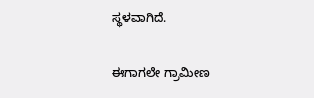ಸ್ಥಳವಾಗಿದೆ.

ಈಗಾಗಲೇ ಗ್ರಾಮೀಣ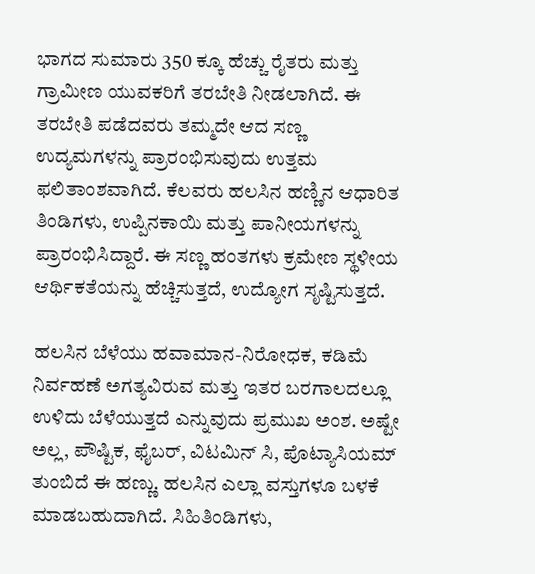ಭಾಗದ ಸುಮಾರು 350 ಕ್ಕೂ ಹೆಚ್ಚು ರೈತರು ಮತ್ತು ಗ್ರಾಮೀಣ ಯುವಕರಿಗೆ ತರಬೇತಿ ನೀಡಲಾಗಿದೆ. ಈ ತರಬೇತಿ ಪಡೆದವರು ತಮ್ಮದೇ ಆದ ಸಣ್ಣ ಉದ್ಯಮಗಳನ್ನು ಪ್ರಾರಂಭಿಸುವುದು ಉತ್ತಮ ಫಲಿತಾಂಶವಾಗಿದೆ. ಕೆಲವರು ಹಲಸಿನ ಹಣ್ಣಿನ ಆಧಾರಿತ ತಿಂಡಿಗಳು, ಉಪ್ಪಿನಕಾಯಿ ಮತ್ತು ಪಾನೀಯಗಳನ್ನು ಪ್ರಾರಂಭಿಸಿದ್ದಾರೆ. ಈ ಸಣ್ಣ ಹಂತಗಳು ಕ್ರಮೇಣ ಸ್ಥಳೀಯ ಆರ್ಥಿಕತೆಯನ್ನು ಹೆಚ್ಚಿಸುತ್ತದೆ, ಉದ್ಯೋಗ ಸೃಷ್ಟಿಸುತ್ತದೆ.

ಹಲಸಿನ ಬೆಳೆಯು ಹವಾಮಾನ-ನಿರೋಧಕ, ಕಡಿಮೆ ನಿರ್ವಹಣೆ ಅಗತ್ಯವಿರುವ ಮತ್ತು ಇತರ ಬರಗಾಲದಲ್ಲೂ ಉಳಿದು ಬೆಳೆಯುತ್ತದೆ ಎನ್ನುವುದು ಪ್ರಮುಖ ಅಂಶ. ಅಷ್ಟೇ ಅಲ್ಲ, ಪೌಷ್ಟಿಕ, ಫೈಬರ್, ವಿಟಮಿನ್ ಸಿ, ಪೊಟ್ಯಾಸಿಯಮ್  ತುಂಬಿದೆ ಈ ಹಣ್ಣು. ಹಲಸಿನ ಎಲ್ಲಾ ವಸ್ತುಗಳೂ ಬಳಕೆ ಮಾಡಬಹುದಾಗಿದೆ. ಸಿಹಿತಿಂಡಿಗಳು,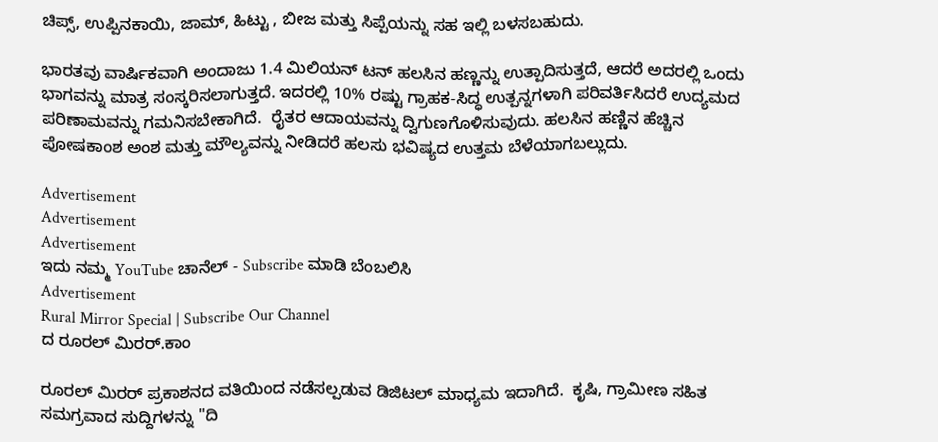ಚಿಪ್ಸ್, ಉಪ್ಪಿನಕಾಯಿ, ಜಾಮ್, ಹಿಟ್ಟು , ಬೀಜ ಮತ್ತು ಸಿಪ್ಪೆಯನ್ನು ಸಹ ಇಲ್ಲಿ ಬಳಸಬಹುದು.

ಭಾರತವು ವಾರ್ಷಿಕವಾಗಿ ಅಂದಾಜು 1.4 ಮಿಲಿಯನ್ ಟನ್ ಹಲಸಿನ ಹಣ್ಣನ್ನು ಉತ್ಪಾದಿಸುತ್ತದೆ, ಆದರೆ ಅದರಲ್ಲಿ ಒಂದು ಭಾಗವನ್ನು ಮಾತ್ರ ಸಂಸ್ಕರಿಸಲಾಗುತ್ತದೆ. ಇದರಲ್ಲಿ 10% ರಷ್ಟು ಗ್ರಾಹಕ-ಸಿದ್ಧ ಉತ್ಪನ್ನಗಳಾಗಿ ಪರಿವರ್ತಿಸಿದರೆ ಉದ್ಯಮದ ಪರಿಣಾಮವನ್ನು ಗಮನಿಸಬೇಕಾಗಿದೆ.  ರೈತರ ಆದಾಯವನ್ನು ದ್ವಿಗುಣಗೊಳಿಸುವುದು. ಹಲಸಿನ ಹಣ್ಣಿನ ಹೆಚ್ಚಿನ ಪೋಷಕಾಂಶ ಅಂಶ ಮತ್ತು ಮೌಲ್ಯವನ್ನು ನೀಡಿದರೆ ಹಲಸು ಭವಿಷ್ಯದ ಉತ್ತಮ ಬೆಳೆಯಾಗಬಲ್ಲುದು.

Advertisement
Advertisement
Advertisement
ಇದು ನಮ್ಮ YouTube ಚಾನೆಲ್ - Subscribe ಮಾಡಿ ಬೆಂಬಲಿಸಿ
Advertisement
Rural Mirror Special | Subscribe Our Channel
ದ ರೂರಲ್ ಮಿರರ್.ಕಾಂ

ರೂರಲ್‌ ಮಿರರ್‌ ಪ್ರಕಾಶನದ ವತಿಯಿಂದ ನಡೆಸಲ್ಪಡುವ ಡಿಜಿಟಲ್‌ ಮಾಧ್ಯಮ ಇದಾಗಿದೆ.  ಕೃಷಿ, ಗ್ರಾಮೀಣ ಸಹಿತ ಸಮಗ್ರವಾದ ಸುದ್ದಿಗಳನ್ನು "ದಿ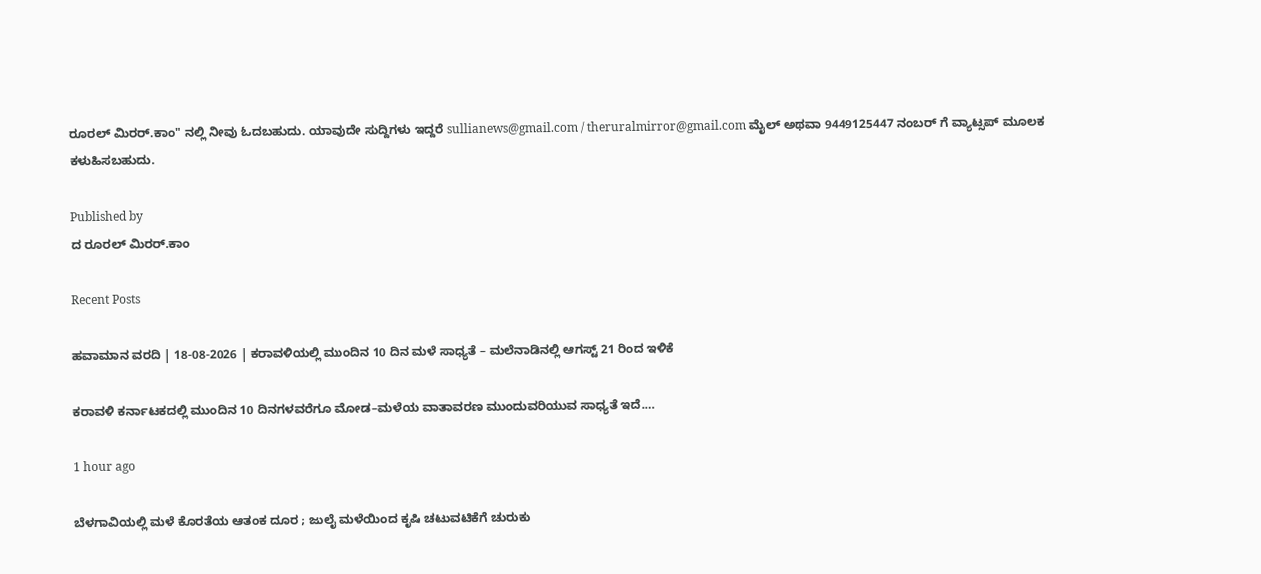ರೂರಲ್‌ ಮಿರರ್‌.ಕಾಂ" ನಲ್ಲಿ ನೀವು ಓದಬಹುದು. ಯಾವುದೇ ಸುದ್ದಿಗಳು ಇದ್ದರೆ sullianews@gmail.com / theruralmirror@gmail.com ಮೈಲ್ ಅಥವಾ 9449125447 ನಂಬರ್ ಗೆ ವ್ಯಾಟ್ಸಪ್ ಮೂಲಕ ಕಳುಹಿಸಬಹುದು.

Published by
ದ ರೂರಲ್ ಮಿರರ್.ಕಾಂ

Recent Posts

ಹವಾಮಾನ ವರದಿ | 18-08-2026 | ಕರಾವಳಿಯಲ್ಲಿ ಮುಂದಿನ 10 ದಿನ ಮಳೆ ಸಾಧ್ಯತೆ – ಮಲೆನಾಡಿನಲ್ಲಿ ಆಗಸ್ಟ್ 21 ರಿಂದ ಇಳಿಕೆ

ಕರಾವಳಿ ಕರ್ನಾಟಕದಲ್ಲಿ ಮುಂದಿನ 10 ದಿನಗಳವರೆಗೂ ಮೋಡ–ಮಳೆಯ ವಾತಾವರಣ ಮುಂದುವರಿಯುವ ಸಾಧ್ಯತೆ ಇದೆ.…

1 hour ago

ಬೆಳಗಾವಿಯಲ್ಲಿ ಮಳೆ ಕೊರತೆಯ ಆತಂಕ ದೂರ ; ಜುಲೈ ಮಳೆಯಿಂದ ಕೃಷಿ ಚಟುವಟಿಕೆಗೆ ಚುರುಕು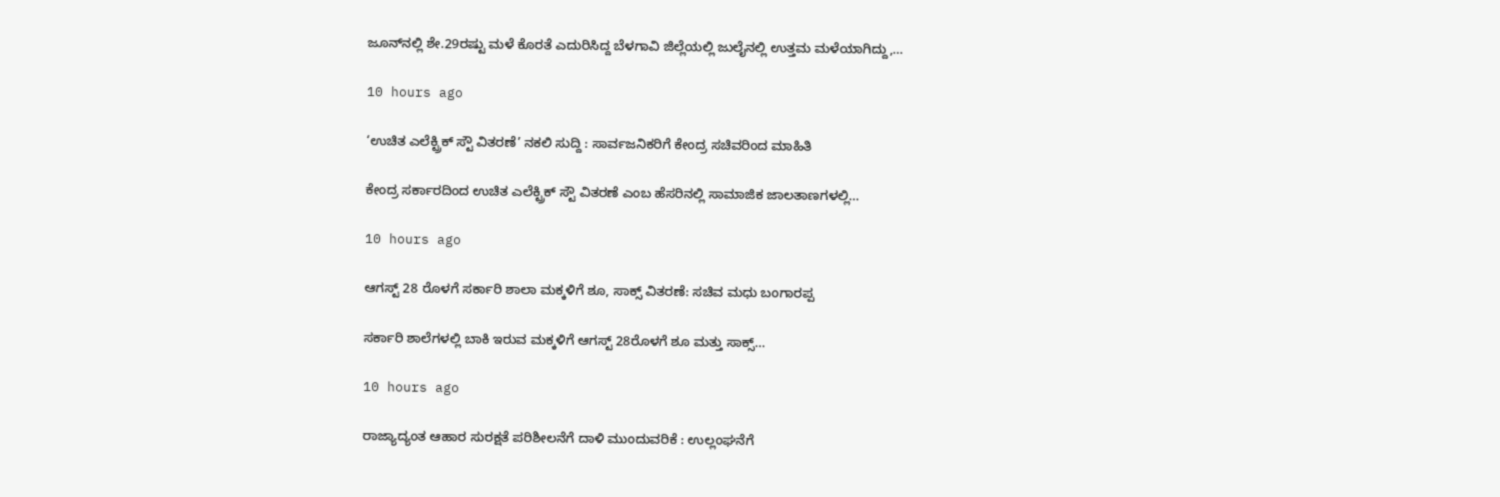ಜೂನ್‌ನಲ್ಲಿ ಶೇ.29ರಷ್ಟು ಮಳೆ ಕೊರತೆ ಎದುರಿಸಿದ್ದ ಬೆಳಗಾವಿ ಜಿಲ್ಲೆಯಲ್ಲಿ ಜುಲೈನಲ್ಲಿ ಉತ್ತಮ ಮಳೆಯಾಗಿದ್ದು,…

10 hours ago

‘ಉಚಿತ ಎಲೆಕ್ಟ್ರಿಕ್ ಸ್ಟೌ ವಿತರಣೆ’ ನಕಲಿ ಸುದ್ದಿ : ಸಾರ್ವಜನಿಕರಿಗೆ ಕೇಂದ್ರ ಸಚಿವರಿಂದ ಮಾಹಿತಿ

ಕೇಂದ್ರ ಸರ್ಕಾರದಿಂದ ಉಚಿತ ಎಲೆಕ್ಟ್ರಿಕ್ ಸ್ಟೌ ವಿತರಣೆ ಎಂಬ ಹೆಸರಿನಲ್ಲಿ ಸಾಮಾಜಿಕ ಜಾಲತಾಣಗಳಲ್ಲಿ…

10 hours ago

ಆಗಸ್ಟ್ 28 ರೊಳಗೆ ಸರ್ಕಾರಿ ಶಾಲಾ ಮಕ್ಕಳಿಗೆ ಶೂ, ಸಾಕ್ಸ್ ವಿತರಣೆ: ಸಚಿವ ಮಧು ಬಂಗಾರಪ್ಪ

ಸರ್ಕಾರಿ ಶಾಲೆಗಳಲ್ಲಿ ಬಾಕಿ ಇರುವ ಮಕ್ಕಳಿಗೆ ಆಗಸ್ಟ್ 28ರೊಳಗೆ ಶೂ ಮತ್ತು ಸಾಕ್ಸ್…

10 hours ago

ರಾಜ್ಯಾದ್ಯಂತ ಆಹಾರ ಸುರಕ್ಷತೆ ಪರಿಶೀಲನೆಗೆ ದಾಳಿ ಮುಂದುವರಿಕೆ : ಉಲ್ಲಂಘನೆಗೆ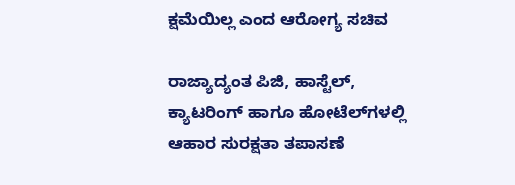ಕ್ಷಮೆಯಿಲ್ಲ ಎಂದ ಆರೋಗ್ಯ ಸಚಿವ

ರಾಜ್ಯಾದ್ಯಂತ ಪಿಜಿ, ಹಾಸ್ಟೆಲ್‌, ಕ್ಯಾಟರಿಂಗ್ ಹಾಗೂ ಹೋಟೆಲ್‌ಗಳಲ್ಲಿ ಆಹಾರ ಸುರಕ್ಷತಾ ತಪಾಸಣೆ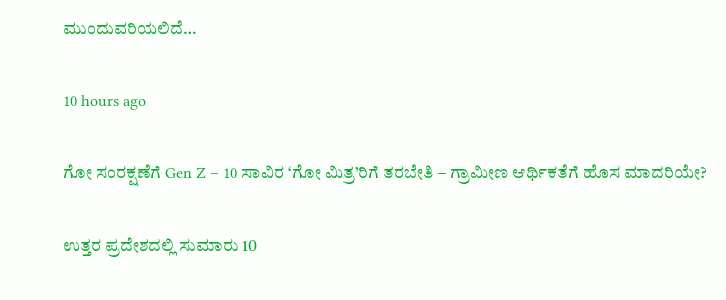ಮುಂದುವರಿಯಲಿದೆ…

10 hours ago

ಗೋ ಸಂರಕ್ಷಣೆಗೆ Gen Z – 10 ಸಾವಿರ ‘ಗೋ ಮಿತ್ರ’ರಿಗೆ ತರಬೇತಿ – ಗ್ರಾಮೀಣ ಆರ್ಥಿಕತೆಗೆ ಹೊಸ ಮಾದರಿಯೇ?

ಉತ್ತರ ಪ್ರದೇಶದಲ್ಲಿ ಸುಮಾರು 10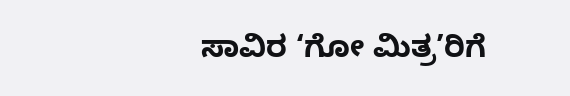ಸಾವಿರ ‘ಗೋ ಮಿತ್ರ’ರಿಗೆ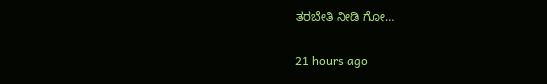ತರಬೇತಿ ನೀಡಿ ಗೋ…

21 hours ago